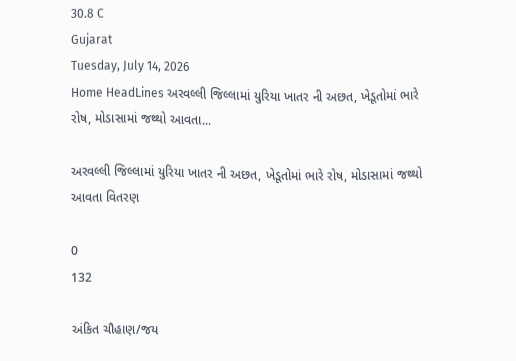30.8 C
Gujarat
Tuesday, July 14, 2026
Home HeadLines અરવલ્લી જિલ્લામાં યુરિયા ખાતર ની અછત, ખેડૂતોમાં ભારે રોષ, મોડાસામાં જથ્થો આવતા...

અરવલ્લી જિલ્લામાં યુરિયા ખાતર ની અછત, ખેડૂતોમાં ભારે રોષ, મોડાસામાં જથ્થો આવતા વિતરણ

0
132

અંકિત ચૌહાણ/જય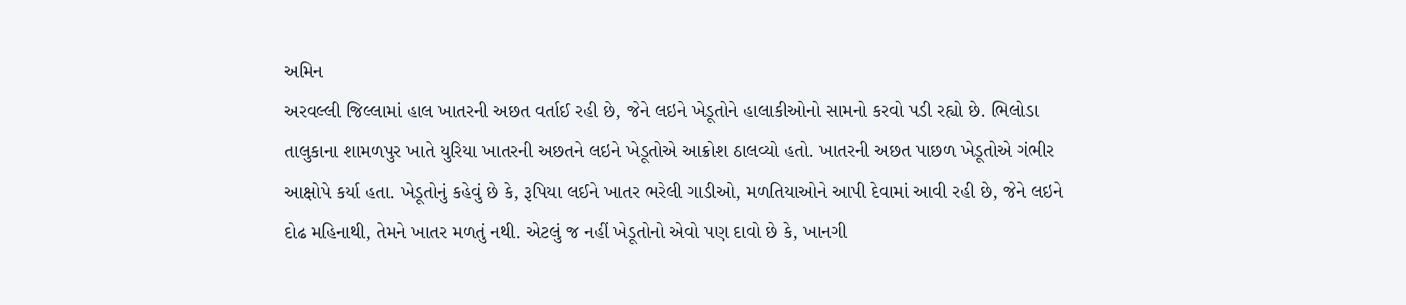અમિન
અરવલ્લી જિલ્લામાં હાલ ખાતરની અછત વર્તાઈ રહી છે, જેને લઇને ખેડૂતોને હાલાકીઓનો સામનો કરવો પડી રહ્યો છે. ભિલોડા તાલુકાના શામળપુર ખાતે યુરિયા ખાતરની અછતને લઇને ખેડૂતોએ આક્રોશ ઠાલવ્યો હતો. ખાતરની અછત પાછળ ખેડૂતોએ ગંભીર આક્ષોપે કર્યા હતા. ખેડૂતોનું કહેવું છે કે, રૂપિયા લઈને ખાતર ભરેલી ગાડીઓ, મળતિયાઓને આપી દેવામાં આવી રહી છે, જેને લઇને દોઢ મહિનાથી, તેમને ખાતર મળતું નથી. એટલું જ નહીં ખેડૂતોનો એવો પણ દાવો છે કે, ખાનગી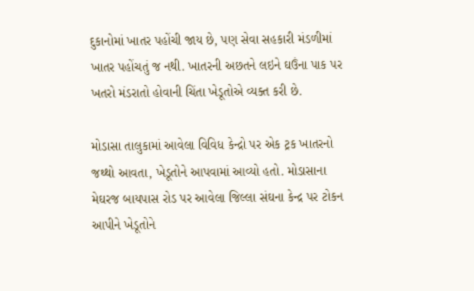દુકાનોમાં ખાતર પહોંચી જાય છે, પણ સેવા સહકારી મંડળીમાં ખાતર પહોંચતું જ નથી. ખાતરની અછતને લઇને ઘઉંના પાક પર ખતરો મંડરાતો હોવાની ચિંતા ખેડૂતોએ વ્યક્ત કરી છે.

મોડાસા તાલુકામાં આવેલા વિવિધ કેન્દ્રો પર એક ટ્રક ખાતરનો જથ્થો આવતા, ખેડૂતોને આપવામાં આવ્યો હતો. મોડાસાના મેઘરજ બાયપાસ રોડ પર આવેલા જિલ્લા સંઘના કેન્દ્ર પર ટોકન આપીને ખેડૂતોને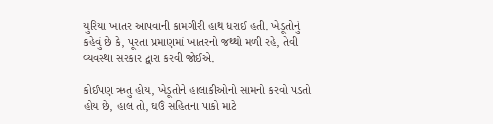યુરિયા ખાતર આપવાની કામગીરી હાથ ધરાઈ હતી. ખેડૂતોનું કહેવું છે કે, પૂરતા પ્રમાણમાં ખાતરનો જથ્થો મળી રહે, તેવી વ્યવસ્થા સરકાર દ્વારા કરવી જોઈએ.

કોઈપણ ઋતુ હોય, ખેડૂતોને હાલાકીઓનો સામનો કરવો પડતો હોય છે, હાલ તો, ઘઉં સહિતના પાકો માટે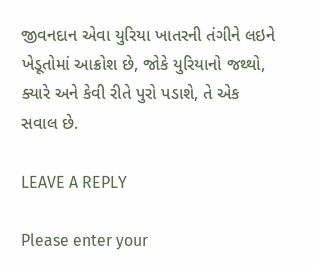જીવનદાન એવા યુરિયા ખાતરની તંગીને લઇને ખેડૂતોમાં આક્રોશ છે, જોકે યુરિયાનો જથ્થો, ક્યારે અને કેવી રીતે પુરો પડાશે, તે એક સવાલ છે.

LEAVE A REPLY

Please enter your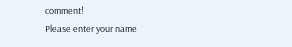comment!
Please enter your name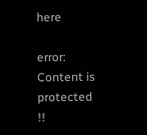here

error: Content is protected !!